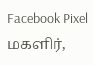Facebook Pixel மகளிர்,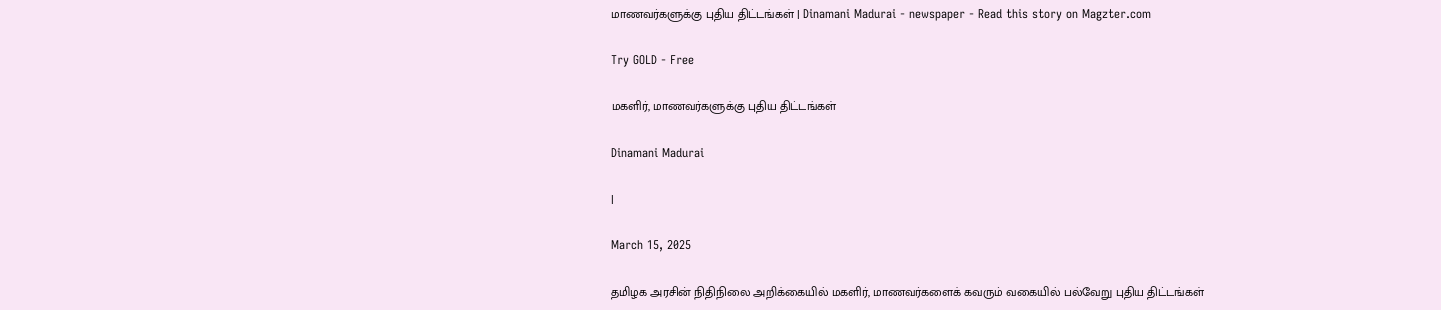மாணவர்களுக்கு புதிய திட்டங்கள் | Dinamani Madurai - newspaper - Read this story on Magzter.com

Try GOLD - Free

மகளிர், மாணவர்களுக்கு புதிய திட்டங்கள்

Dinamani Madurai

|

March 15, 2025

தமிழக அரசின் நிதிநிலை அறிக்கையில் மகளிர், மாணவர்களைக் கவரும் வகையில் பல்வேறு புதிய திட்டங்கள்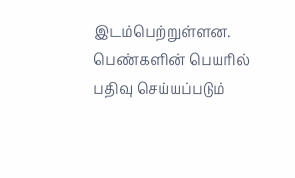இடம்பெற்றுள்ளன. பெண்களின் பெயரில் பதிவு செய்யப்படும்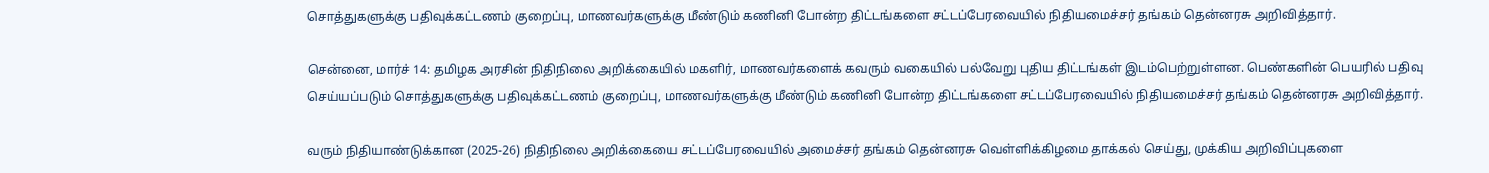சொத்துகளுக்கு பதிவுக்கட்டணம் குறைப்பு, மாணவர்களுக்கு மீண்டும் கணினி போன்ற திட்டங்களை சட்டப்பேரவையில் நிதியமைச்சர் தங்கம் தென்னரசு அறிவித்தார்.

சென்னை, மார்ச் 14: தமிழக அரசின் நிதிநிலை அறிக்கையில் மகளிர், மாணவர்களைக் கவரும் வகையில் பல்வேறு புதிய திட்டங்கள் இடம்பெற்றுள்ளன. பெண்களின் பெயரில் பதிவு செய்யப்படும் சொத்துகளுக்கு பதிவுக்கட்டணம் குறைப்பு, மாணவர்களுக்கு மீண்டும் கணினி போன்ற திட்டங்களை சட்டப்பேரவையில் நிதியமைச்சர் தங்கம் தென்னரசு அறிவித்தார்.

வரும் நிதியாண்டுக்கான (2025-26) நிதிநிலை அறிக்கையை சட்டப்பேரவையில் அமைச்சர் தங்கம் தென்னரசு வெள்ளிக்கிழமை தாக்கல் செய்து, முக்கிய அறிவிப்புகளை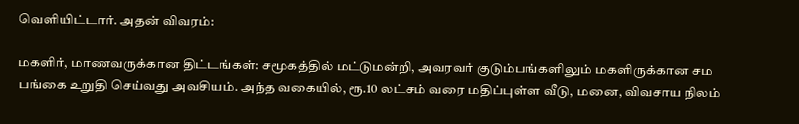வெளியிட்டார். அதன் விவரம்:

மகளிர், மாணவருக்கான திட்டங்கள்: சமூகத்தில் மட்டுமன்றி, அவரவர் குடும்பங்களிலும் மகளிருக்கான சம பங்கை உறுதி செய்வது அவசியம். அந்த வகையில், ரூ.10 லட்சம் வரை மதிப்புள்ள வீடு, மனை, விவசாய நிலம்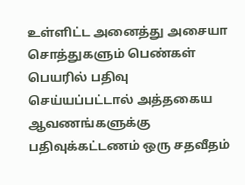உள்ளிட்ட அனைத்து அசையா சொத்துகளும் பெண்கள் பெயரில் பதிவு செய்யப்பட்டால் அத்தகைய ஆவணங்களுக்கு பதிவுக்கட்டணம் ஒரு சதவீதம்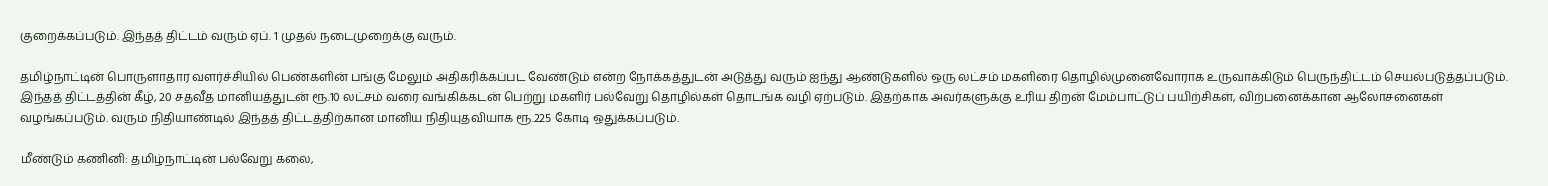குறைக்கப்படும். இந்தத் திட்டம் வரும் ஏப். 1 முதல் நடைமுறைக்கு வரும்.

தமிழ்நாட்டின் பொருளாதார வளர்ச்சியில் பெண்களின் பங்கு மேலும் அதிகரிக்கப்பட வேண்டும் என்ற நோக்கத்துடன் அடுத்து வரும் ஐந்து ஆண்டுகளில் ஒரு லட்சம் மகளிரை தொழில்முனைவோராக உருவாக்கிடும் பெருந்திட்டம் செயல்படுத்தப்படும். இந்தத் திட்டத்தின் கீழ், 20 சதவீத மானியத்துடன் ரூ.10 லட்சம் வரை வங்கிக்கடன் பெற்று மகளிர் பல்வேறு தொழில்கள் தொடங்க வழி ஏற்படும். இதற்காக அவர்களுக்கு உரிய திறன் மேம்பாட்டுப் பயிற்சிகள், விற்பனைக்கான ஆலோசனைகள் வழங்கப்படும். வரும் நிதியாண்டில் இந்தத் திட்டத்திற்கான மானிய நிதியுதவியாக ரூ.225 கோடி ஒதுக்கப்படும்.

மீண்டும் கணினி: தமிழ்நாட்டின் பல்வேறு கலை,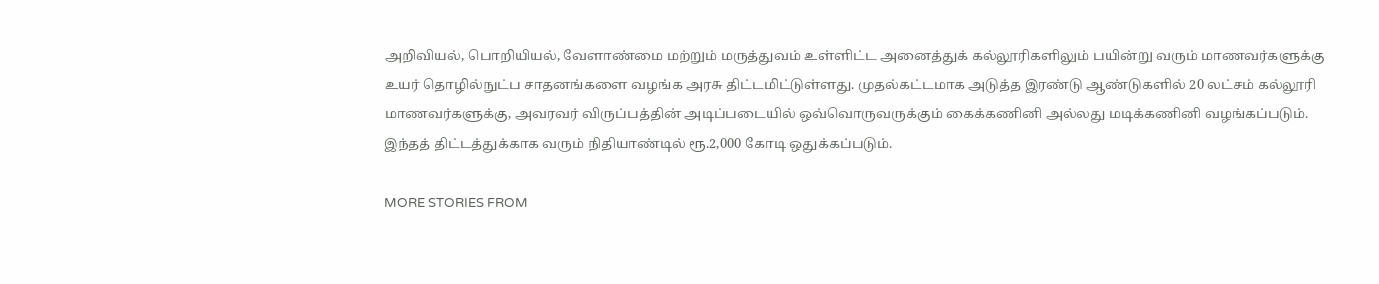அறிவியல், பொறியியல், வேளாண்மை மற்றும் மருத்துவம் உள்ளிட்ட அனைத்துக் கல்லூரிகளிலும் பயின்று வரும் மாணவர்களுக்கு உயர் தொழில்நுட்ப சாதனங்களை வழங்க அரசு திட்டமிட்டுள்ளது. முதல்கட்டமாக அடுத்த இரண்டு ஆண்டுகளில் 20 லட்சம் கல்லூரி மாணவர்களுக்கு, அவரவர் விருப்பத்தின் அடிப்படையில் ஒவ்வொருவருக்கும் கைக்கணினி அல்லது மடிக்கணினி வழங்கப்படும். இந்தத் திட்டத்துக்காக வரும் நிதியாண்டில் ரூ.2,000 கோடி ஒதுக்கப்படும்.

MORE STORIES FROM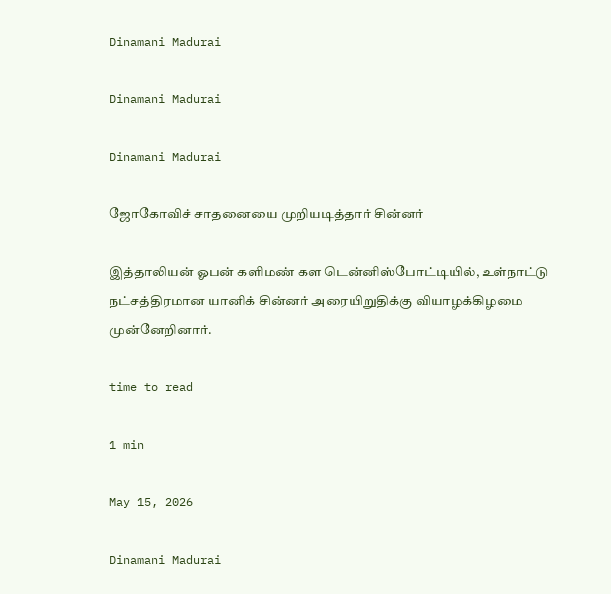Dinamani Madurai

Dinamani Madurai

Dinamani Madurai

ஜோகோவிச் சாதனையை முறியடித்தார் சின்னர்

இத்தாலியன் ஓபன் களிமண் கள டென்னிஸ்போட்டியில், உள்நாட்டு நட்சத்திரமான யானிக் சின்னர் அரையிறுதிக்கு வியாழக்கிழமை முன்னேறினார்.

time to read

1 min

May 15, 2026

Dinamani Madurai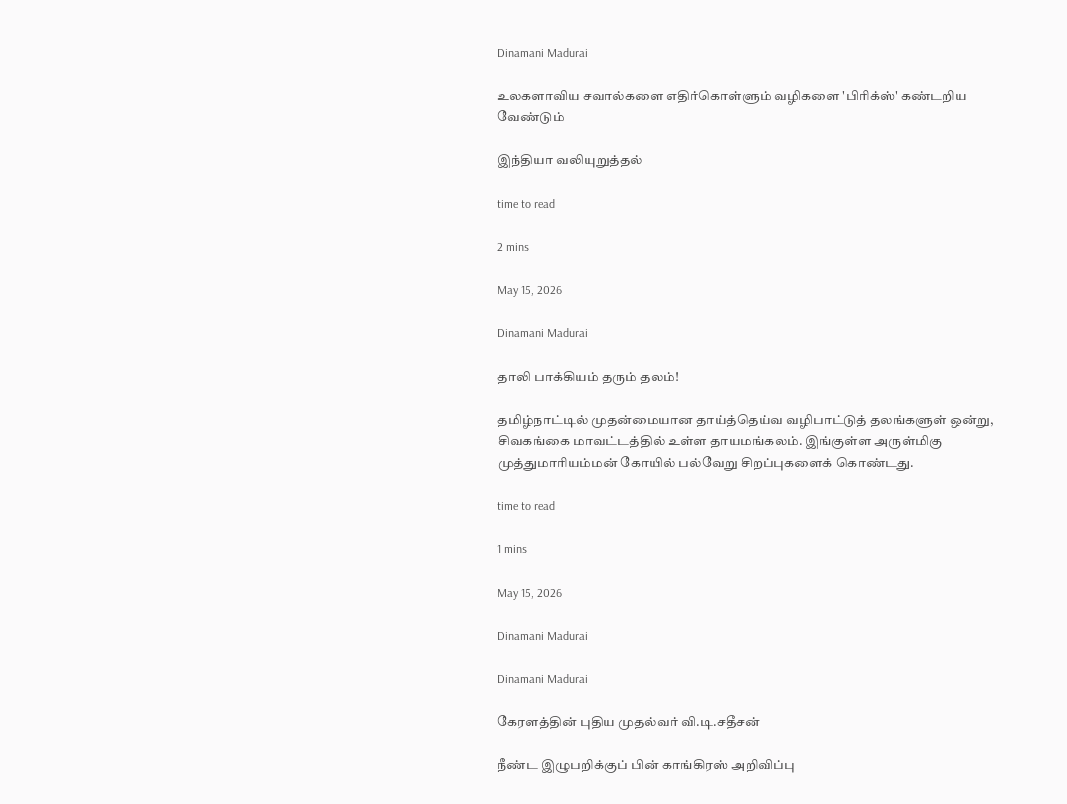Dinamani Madurai

உலகளாவிய சவால்களை எதிர்கொள்ளும் வழிகளை 'பிரிக்ஸ்' கண்டறிய வேண்டும்

இந்தியா வலியுறுத்தல்

time to read

2 mins

May 15, 2026

Dinamani Madurai

தாலி பாக்கியம் தரும் தலம்!

தமிழ்நாட்டில் முதன்மையான தாய்த்தெய்வ வழிபாட்டுத் தலங்களுள் ஒன்று, சிவகங்கை மாவட்டத்தில் உள்ள தாயமங்கலம். இங்குள்ள அருள்மிகு முத்துமாரியம்மன் கோயில் பல்வேறு சிறப்புகளைக் கொண்டது.

time to read

1 mins

May 15, 2026

Dinamani Madurai

Dinamani Madurai

கேரளத்தின் புதிய முதல்வர் வி.டி.சதீசன்

நீண்ட இழுபறிக்குப் பின் காங்கிரஸ் அறிவிப்பு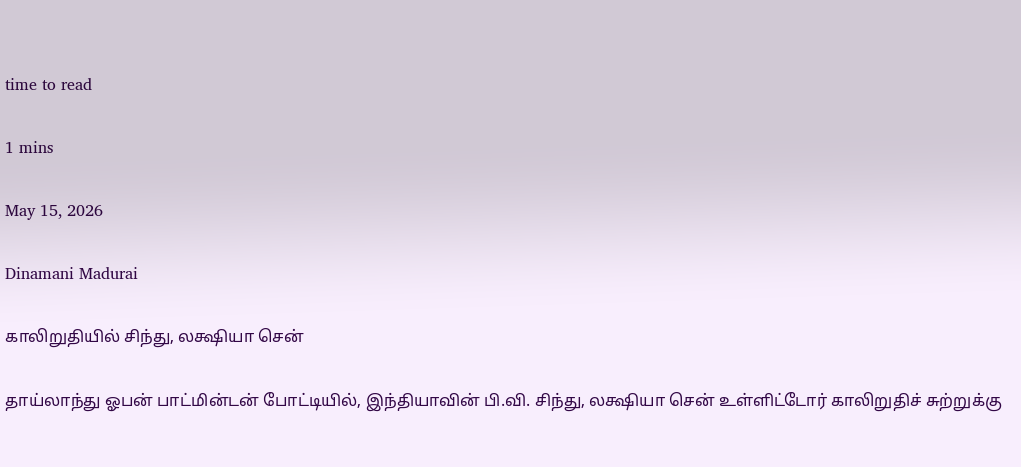time to read

1 mins

May 15, 2026

Dinamani Madurai

காலிறுதியில் சிந்து, லக்ஷியா சென்

தாய்லாந்து ஓபன் பாட்மின்டன் போட்டியில், இந்தியாவின் பி.வி. சிந்து, லக்ஷியா சென் உள்ளிட்டோர் காலிறுதிச் சுற்றுக்கு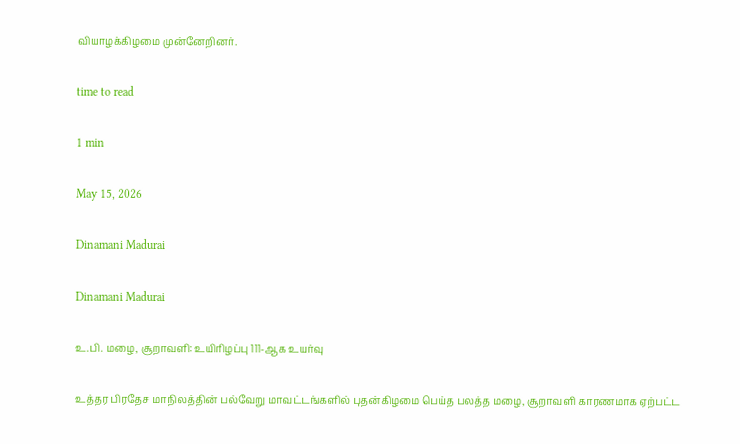வியாழக்கிழமை முன்னேறினர்.

time to read

1 min

May 15, 2026

Dinamani Madurai

Dinamani Madurai

உ.பி. மழை, சூறாவளி: உயிரிழப்பு 111-ஆக உயர்வு

உத்தர பிரதேச மாநிலத்தின் பல்வேறு மாவட்டங்களில் புதன்கிழமை பெய்த பலத்த மழை, சூறாவளி காரணமாக ஏற்பட்ட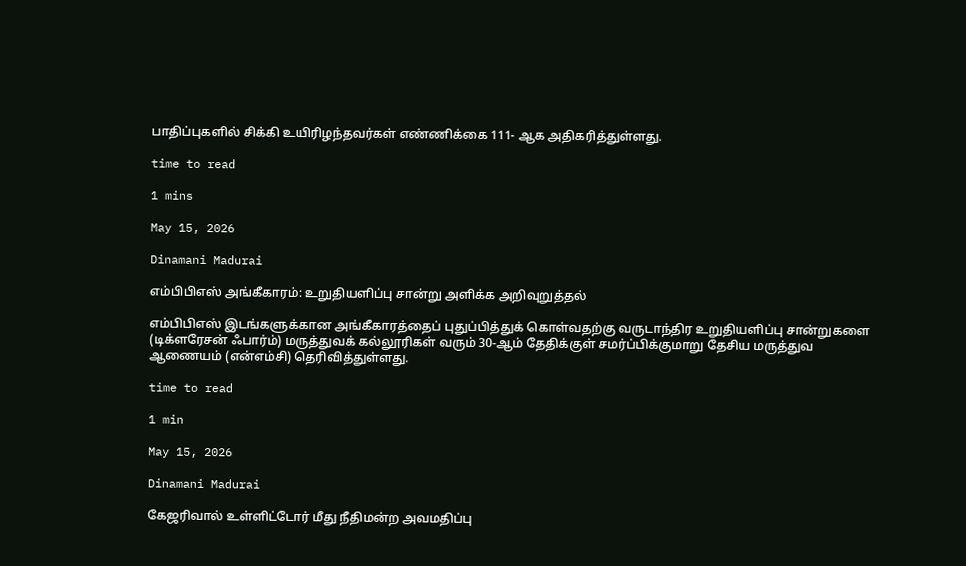பாதிப்புகளில் சிக்கி உயிரிழந்தவர்கள் எண்ணிக்கை 111- ஆக அதிகரித்துள்ளது.

time to read

1 mins

May 15, 2026

Dinamani Madurai

எம்பிபிஎஸ் அங்கீகாரம்: உறுதியளிப்பு சான்று அளிக்க அறிவுறுத்தல்

எம்பிபிஎஸ் இடங்களுக்கான அங்கீகாரத்தைப் புதுப்பித்துக் கொள்வதற்கு வருடாந்திர உறுதியளிப்பு சான்றுகளை (டிக்ளரேசன் ஃபார்ம்) மருத்துவக் கல்லூரிகள் வரும் 30-ஆம் தேதிக்குள் சமர்ப்பிக்குமாறு தேசிய மருத்துவ ஆணையம் (என்எம்சி) தெரிவித்துள்ளது.

time to read

1 min

May 15, 2026

Dinamani Madurai

கேஜரிவால் உள்ளிட்டோர் மீது நீதிமன்ற அவமதிப்பு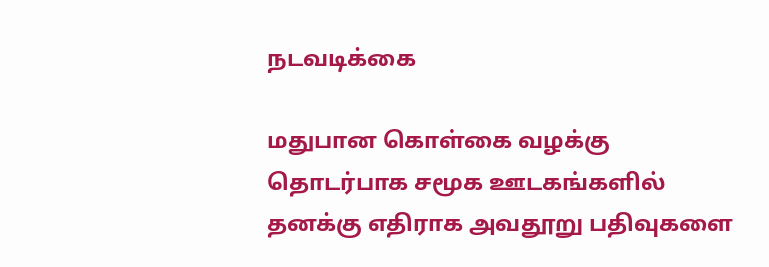நடவடிக்கை

மதுபான கொள்கை வழக்கு தொடர்பாக சமூக ஊடகங்களில் தனக்கு எதிராக அவதூறு பதிவுகளை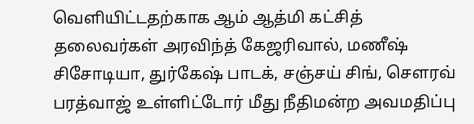வெளியிட்டதற்காக ஆம் ஆத்மி கட்சித் தலைவர்கள் அரவிந்த் கேஜரிவால், மணீஷ் சிசோடியா, துர்கேஷ் பாடக், சஞ்சய் சிங், சௌரவ் பரத்வாஜ் உள்ளிட்டோர் மீது நீதிமன்ற அவமதிப்பு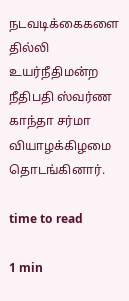நடவடிக்கைகளை தில்லி உயர்நீதிமன்ற நீதிபதி ஸ்வர்ண காந்தா சர்மா வியாழக்கிழமை தொடங்கினார்.

time to read

1 min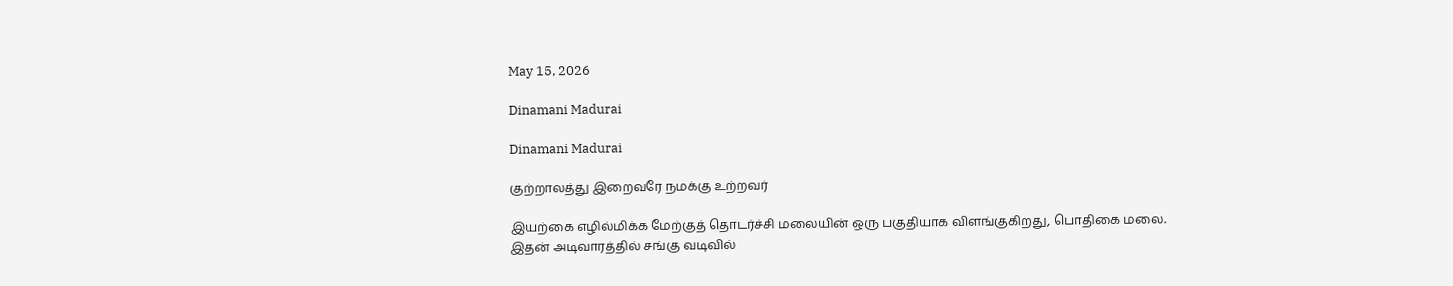May 15, 2026

Dinamani Madurai

Dinamani Madurai

குற்றாலத்து இறைவரே நமக்கு உற்றவர்

இயற்கை எழில்மிக்க மேற்குத் தொடர்ச்சி மலையின் ஒரு பகுதியாக விளங்குகிறது, பொதிகை மலை. இதன் அடிவாரத்தில் சங்கு வடிவில்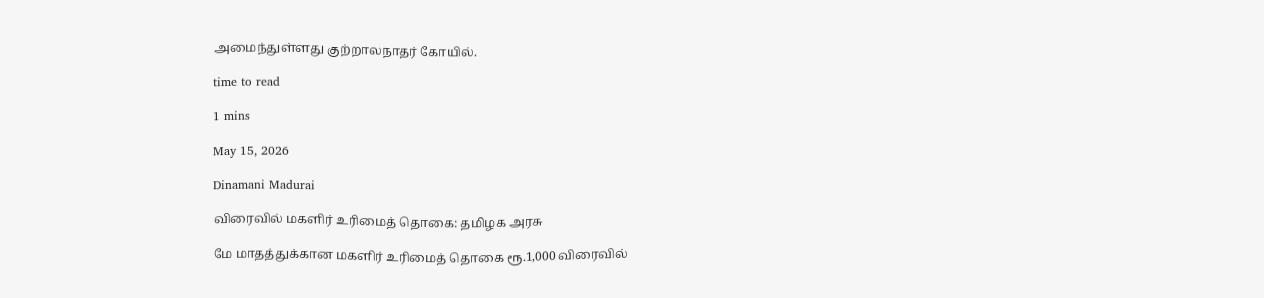அமைந்துள்ளது குற்றாலநாதர் கோயில்.

time to read

1 mins

May 15, 2026

Dinamani Madurai

விரைவில் மகளிர் உரிமைத் தொகை: தமிழக அரசு

மே மாதத்துக்கான மகளிர் உரிமைத் தொகை ரூ.1,000 விரைவில்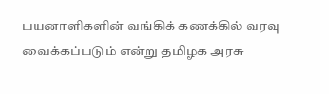பயனாளிகளின் வங்கிக் கணக்கில் வரவு வைக்கப்படும் என்று தமிழக அரசு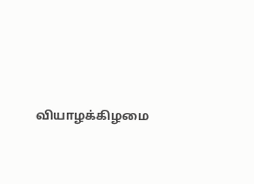வியாழக்கிழமை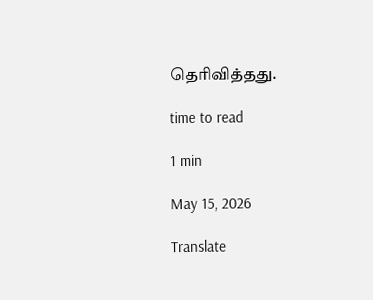தெரிவித்தது.

time to read

1 min

May 15, 2026

Translate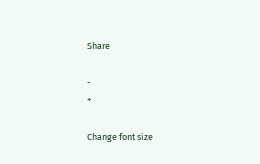Share

-
+

Change font size